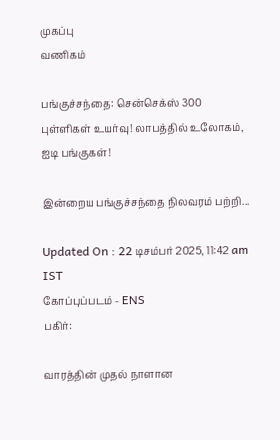முகப்பு
வணிகம்

பங்குச்சந்தை: சென்செக்ஸ் 300 புள்ளிகள் உயர்வு! லாபத்தில் உலோகம், ஐடி பங்குகள்!

இன்றைய பங்குச்சந்தை நிலவரம் பற்றி...

Updated On : 22 டிசம்பர் 2025, 11:42 am IST
கோப்புப்படம் - ENS
பகிர்:

வாரத்தின் முதல் நாளான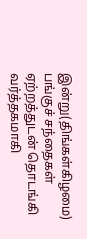இன்று(திங்கள்கிழமை) பங்குச் சந்தைகள் ஏற்றத்துடன் தொடங்கி வர்த்தகமாகி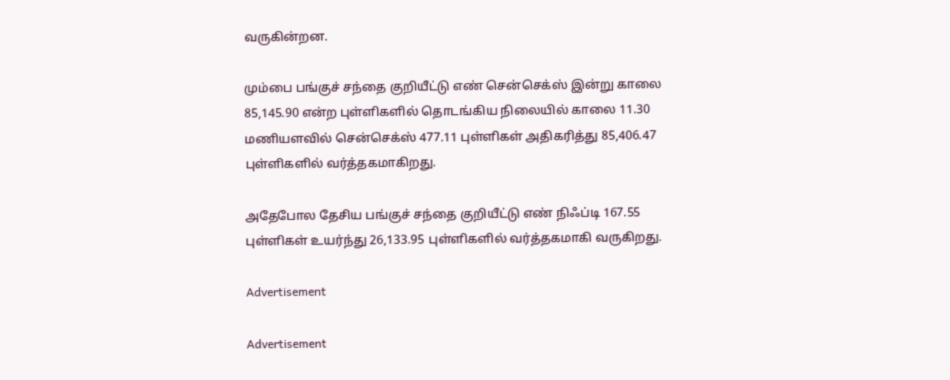வருகின்றன.

மும்பை பங்குச் சந்தை குறியீட்டு எண் சென்செக்ஸ் இன்று காலை 85,145.90 என்ற புள்ளிகளில் தொடங்கிய நிலையில் காலை 11.30 மணியளவில் சென்செக்ஸ் 477.11 புள்ளிகள் அதிகரித்து 85,406.47 புள்ளிகளில் வர்த்தகமாகிறது.

அதேபோல தேசிய பங்குச் சந்தை குறியீட்டு எண் நிஃப்டி 167.55 புள்ளிகள் உயர்ந்து 26,133.95 புள்ளிகளில் வர்த்தகமாகி வருகிறது.

Advertisement

Advertisement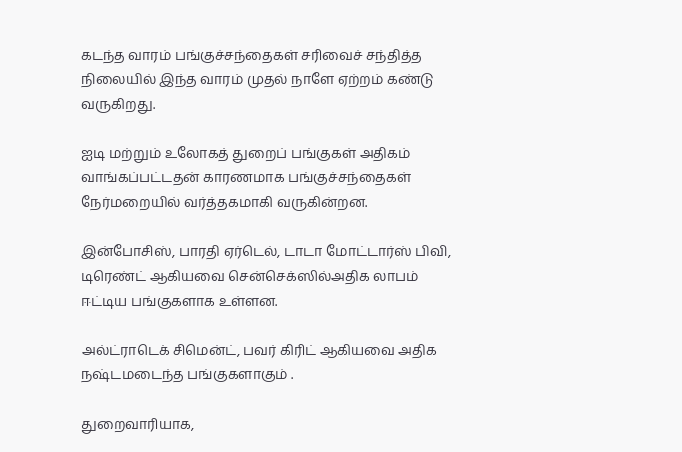கடந்த வாரம் பங்குச்சந்தைகள் சரிவைச் சந்தித்த நிலையில் இந்த வாரம் முதல் நாளே ஏற்றம் கண்டு வருகிறது.

ஐடி மற்றும் உலோகத் துறைப் பங்குகள் அதிகம் வாங்கப்பட்டதன் காரணமாக பங்குச்சந்தைகள் நேர்மறையில் வர்த்தகமாகி வருகின்றன.

இன்போசிஸ், பாரதி ஏர்டெல், டாடா மோட்டார்ஸ் பிவி, டிரெண்ட் ஆகியவை சென்செக்ஸில்அதிக லாபம் ஈட்டிய பங்குகளாக உள்ளன.

அல்ட்ராடெக் சிமென்ட், பவர் கிரிட் ஆகியவை அதிக நஷ்டமடைந்த பங்குகளாகும் .

துறைவாரியாக,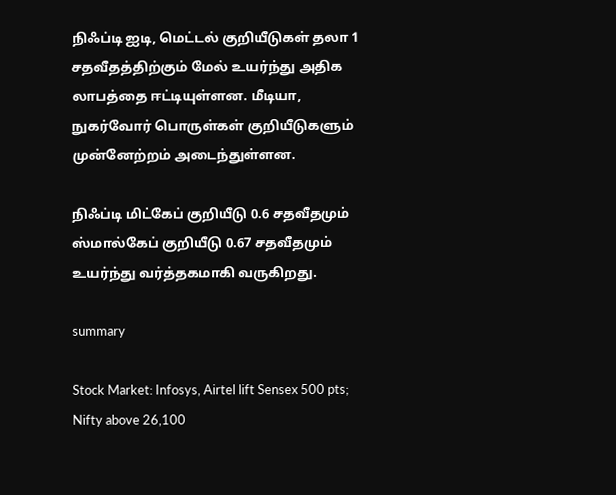நிஃப்டி ஐடி, மெட்டல் குறியீடுகள் தலா 1 சதவீதத்திற்கும் மேல் உயர்ந்து அதிக லாபத்தை ஈட்டியுள்ளன. மீடியா, நுகர்வோர் பொருள்கள் குறியீடுகளும் முன்னேற்றம் அடைந்துள்ளன.

நிஃப்டி மிட்கேப் குறியீடு 0.6 சதவீதமும் ஸ்மால்கேப் குறியீடு 0.67 சதவீதமும் உயர்ந்து வர்த்தகமாகி வருகிறது.

summary

Stock Market: Infosys, Airtel lift Sensex 500 pts; Nifty above 26,100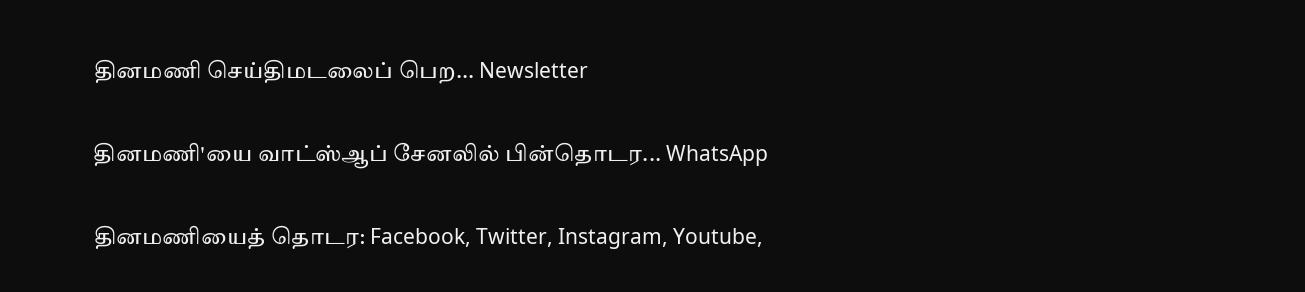தினமணி செய்திமடலைப் பெற... Newsletter

தினமணி'யை வாட்ஸ்ஆப் சேனலில் பின்தொடர... WhatsApp

தினமணியைத் தொடர: Facebook, Twitter, Instagram, Youtube,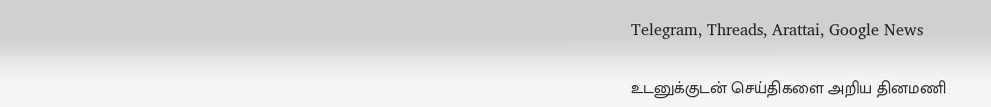Telegram, Threads, Arattai, Google News

உடனுக்குடன் செய்திகளை அறிய தினமணி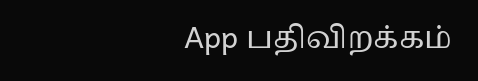App பதிவிறக்கம்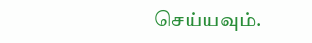செய்யவும்.